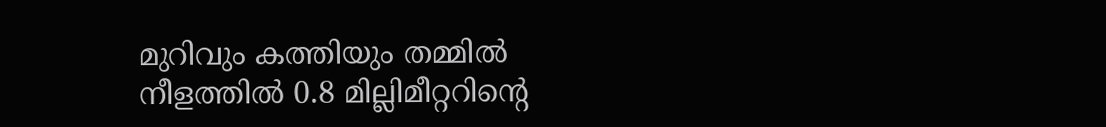മുറിവും കത്തിയും തമ്മിൽ നീളത്തിൽ 0.8 മില്ലിമീറ്ററിൻ്റെ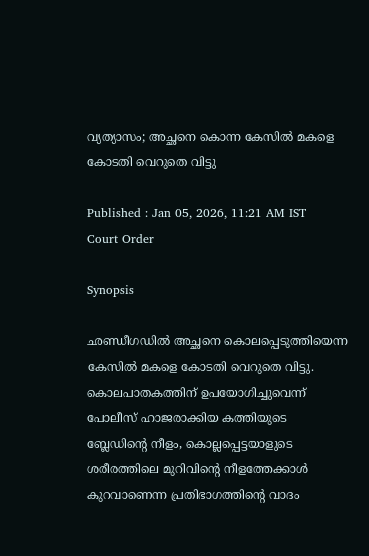വ്യത്യാസം; അച്ഛനെ കൊന്ന കേസിൽ മകളെ കോടതി വെറുതെ വിട്ടു

Published : Jan 05, 2026, 11:21 AM IST
Court Order

Synopsis

ഛണ്ഡീഗഡിൽ അച്ഛനെ കൊലപ്പെടുത്തിയെന്ന കേസിൽ മകളെ കോടതി വെറുതെ വിട്ടു. കൊലപാതകത്തിന് ഉപയോഗിച്ചുവെന്ന് പോലീസ് ഹാജരാക്കിയ കത്തിയുടെ ബ്ലേഡിന്റെ നീളം, കൊല്ലപ്പെട്ടയാളുടെ ശരീരത്തിലെ മുറിവിന്റെ നീളത്തേക്കാൾ കുറവാണെന്ന പ്രതിഭാഗത്തിൻ്റെ വാദം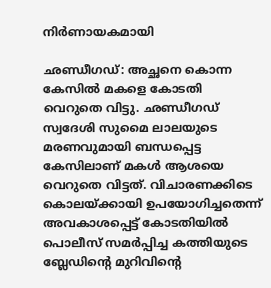നിർണായകമായി

ഛണ്ഡീഗഡ്: അച്ഛനെ കൊന്ന കേസിൽ മകളെ കോടതി വെറുതെ വിട്ടു. ഛണ്ഡീഗഡ് സ്വദേശി സുമൈ ലാലയുടെ മരണവുമായി ബന്ധപ്പെട്ട കേസിലാണ് മകൾ ആശയെ വെറുതെ വിട്ടത്. വിചാരണക്കിടെ കൊലയ്ക്കായി ഉപയോഗിച്ചതെന്ന് അവകാശപ്പെട്ട് കോടതിയിൽ പൊലീസ് സമർപ്പിച്ച കത്തിയുടെ ബ്ലേഡിൻ്റെ മുറിവിൻ്റെ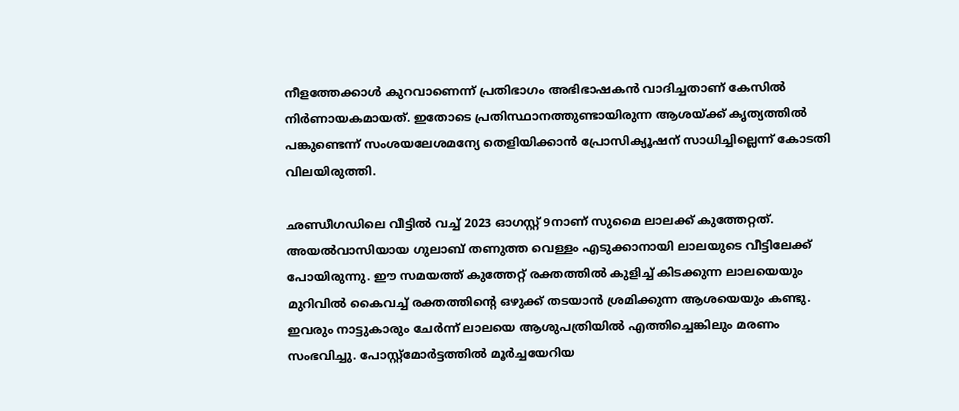നീളത്തേക്കാൾ കുറവാണെന്ന് പ്രതിഭാഗം അഭിഭാഷകൻ വാദിച്ചതാണ് കേസിൽ നിർണായകമായത്. ഇതോടെ പ്രതിസ്ഥാനത്തുണ്ടായിരുന്ന ആശയ്ക്ക് കൃത്യത്തിൽ പങ്കുണ്ടെന്ന് സംശയലേശമന്യേ തെളിയിക്കാൻ പ്രോസിക്യൂഷന് സാധിച്ചില്ലെന്ന് കോടതി വിലയിരുത്തി.

ഛണ്ഡീഗഡിലെ വീട്ടിൽ വച്ച് 2023 ഓഗസ്റ്റ് 9നാണ് സുമൈ ലാലക്ക് കുത്തേറ്റത്. അയൽവാസിയായ ഗുലാബ് തണുത്ത വെള്ളം എടുക്കാനായി ലാലയുടെ വീട്ടിലേക്ക് പോയിരുന്നു. ഈ സമയത്ത് കുത്തേറ്റ് രക്തത്തിൽ കുളിച്ച് കിടക്കുന്ന ലാലയെയും മുറിവിൽ കൈവച്ച് രക്തത്തിൻ്റെ ഒഴുക്ക് തടയാൻ ശ്രമിക്കുന്ന ആശയെയും കണ്ടു. ഇവരും നാട്ടുകാരും ചേർന്ന് ലാലയെ ആശുപത്രിയിൽ എത്തിച്ചെങ്കിലും മരണം സംഭവിച്ചു. പോസ്റ്റ്മോർട്ടത്തിൽ മൂർച്ചയേറിയ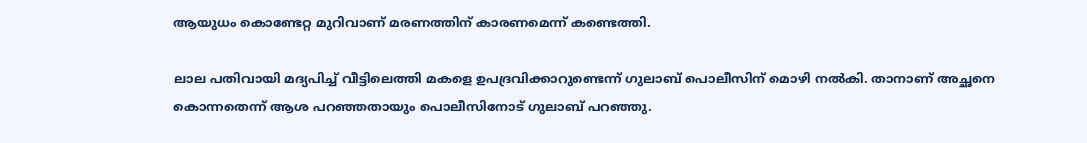ആയുധം കൊണ്ടേറ്റ മുറിവാണ് മരണത്തിന് കാരണമെന്ന് കണ്ടെത്തി.

ലാല പതിവായി മദ്യപിച്ച് വീട്ടിലെത്തി മകളെ ഉപദ്രവിക്കാറുണ്ടെന്ന് ഗുലാബ് പൊലീസിന് മൊഴി നൽകി. താനാണ് അച്ഛനെ കൊന്നതെന്ന് ആശ പറഞ്ഞതായും പൊലീസിനോട് ഗുലാബ് പറഞ്ഞു.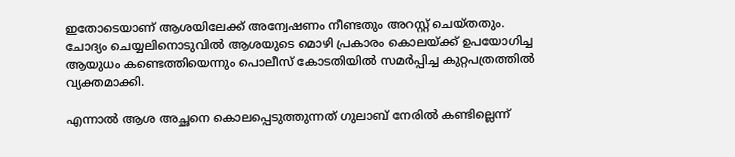ഇതോടെയാണ് ആശയിലേക്ക് അന്വേഷണം നീണ്ടതും അറസ്റ്റ് ചെയ്തതും. ചോദ്യം ചെയ്യലിനൊടുവിൽ ആശയുടെ മൊഴി പ്രകാരം കൊലയ്ക്ക് ഉപയോഗിച്ച ആയുധം കണ്ടെത്തിയെന്നും പൊലീസ് കോടതിയിൽ സമർപ്പിച്ച കുറ്റപത്രത്തിൽ വ്യക്തമാക്കി.

എന്നാൽ ആശ അച്ഛനെ കൊലപ്പെടുത്തുന്നത് ഗുലാബ് നേരിൽ കണ്ടില്ലെന്ന്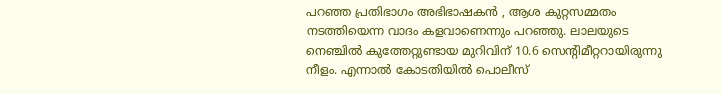പറഞ്ഞ പ്രതിഭാഗം അഭിഭാഷകൻ , ആശ കുറ്റസമ്മതം നടത്തിയെന്ന വാദം കളവാണെന്നും പറഞ്ഞു. ലാലയുടെ നെഞ്ചിൽ കുത്തേറ്റുണ്ടായ മുറിവിന് 10.6 സെൻ്റിമീറ്ററായിരുന്നു നീളം. എന്നാൽ കോടതിയിൽ പൊലീസ്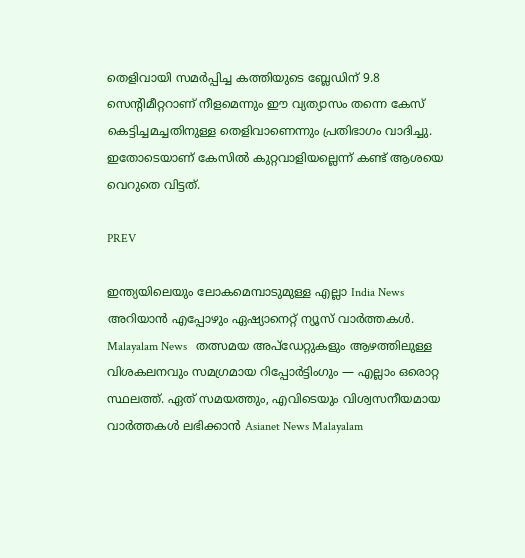തെളിവായി സമർപ്പിച്ച കത്തിയുടെ ബ്ലേഡിന് 9.8 സെൻ്റിമീറ്ററാണ് നീളമെന്നും ഈ വ്യത്യാസം തന്നെ കേസ് കെട്ടിച്ചമച്ചതിനുള്ള തെളിവാണെന്നും പ്രതിഭാഗം വാദിച്ചു. ഇതോടെയാണ് കേസിൽ കുറ്റവാളിയല്ലെന്ന് കണ്ട് ആശയെ വെറുതെ വിട്ടത്.

PREV

ഇന്ത്യയിലെയും ലോകമെമ്പാടുമുള്ള എല്ലാ India News അറിയാൻ എപ്പോഴും ഏഷ്യാനെറ്റ് ന്യൂസ് വാർത്തകൾ. Malayalam News   തത്സമയ അപ്‌ഡേറ്റുകളും ആഴത്തിലുള്ള വിശകലനവും സമഗ്രമായ റിപ്പോർട്ടിംഗും — എല്ലാം ഒരൊറ്റ സ്ഥലത്ത്. ഏത് സമയത്തും, എവിടെയും വിശ്വസനീയമായ വാർത്തകൾ ലഭിക്കാൻ Asianet News Malayalam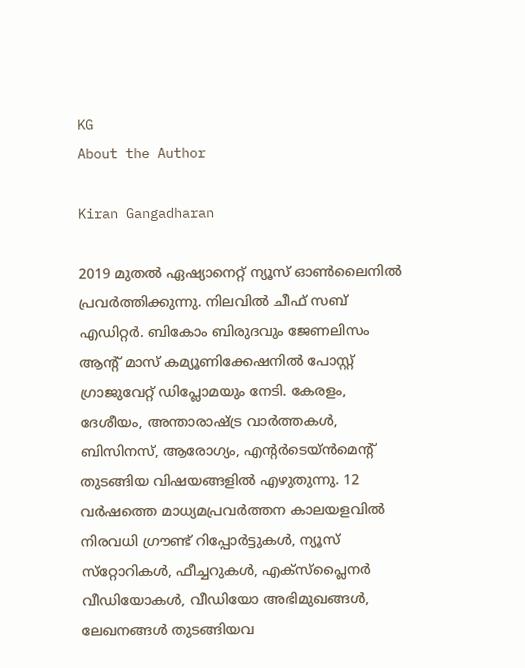KG
About the Author

Kiran Gangadharan

2019 മുതല്‍ ഏഷ്യാനെറ്റ് ന്യൂസ് ഓണ്‍ലൈനില്‍ പ്രവര്‍ത്തിക്കുന്നു. നിലവില്‍ ചീഫ് സബ് എഡിറ്റർ. ബികോം ബിരുദവും ജേണലിസം ആൻ്റ് മാസ് കമ്യൂണിക്കേഷനിൽ പോസ്റ്റ് ഗ്രാജുവേറ്റ് ഡിപ്ലോമയും നേടി. കേരളം, ദേശീയം, അന്താരാഷ്ട്ര വാര്‍ത്തകള്‍, ബിസിനസ്, ആരോഗ്യം, എന്റർടെയ്ൻമെൻ്റ് തുടങ്ങിയ വിഷയങ്ങളില്‍ എഴുതുന്നു. 12 വര്‍ഷത്തെ മാധ്യമപ്രവര്‍ത്തന കാലയളവില്‍ നിരവധി ഗ്രൗണ്ട് റിപ്പോര്‍ട്ടുകള്‍, ന്യൂസ് സ്‌റ്റോറികള്‍, ഫീച്ചറുകള്‍, എക്‌സ്‌പ്ലൈന‍ർ വീഡിയോകൾ, വീഡിയോ അഭിമുഖങ്ങള്‍, ലേഖനങ്ങള്‍ തുടങ്ങിയവ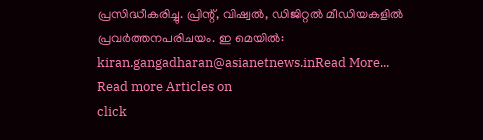പ്രസിദ്ധീകരിച്ചു. പ്രിന്റ്, വിഷ്വല്‍, ഡിജിറ്റല്‍ മീഡിയകളില്‍ പ്രവര്‍ത്തനപരിചയം. ഇ മെയില്‍: kiran.gangadharan@asianetnews.inRead More...
Read more Articles on
click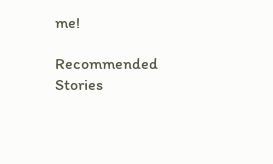me!

Recommended Stories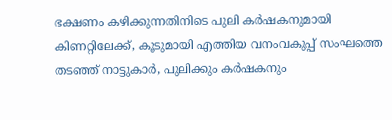ഭക്ഷണം കഴിക്കുന്നതിനിടെ പുലി കർഷകനുമായി കിണറ്റിലേക്ക്, കൂടുമായി എത്തിയ വനംവകുപ്പ് സംഘത്തെ തടഞ്ഞ് നാട്ടുകാർ, പുലിക്കും കർഷകനും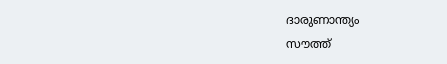ദാരുണാന്ത്യം
സൗത്ത്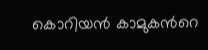കൊറിയൻ കാമുകന്‍റെ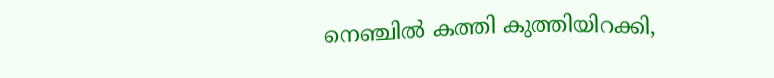നെ‌ഞ്ചിൽ കത്തി കുത്തിയിറക്കി,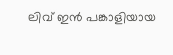ലിവ് ഇൻ പങ്കാളിയായ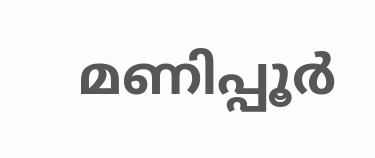മണിപ്പൂർ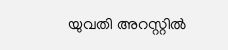യുവതി അറസ്റ്റിൽ